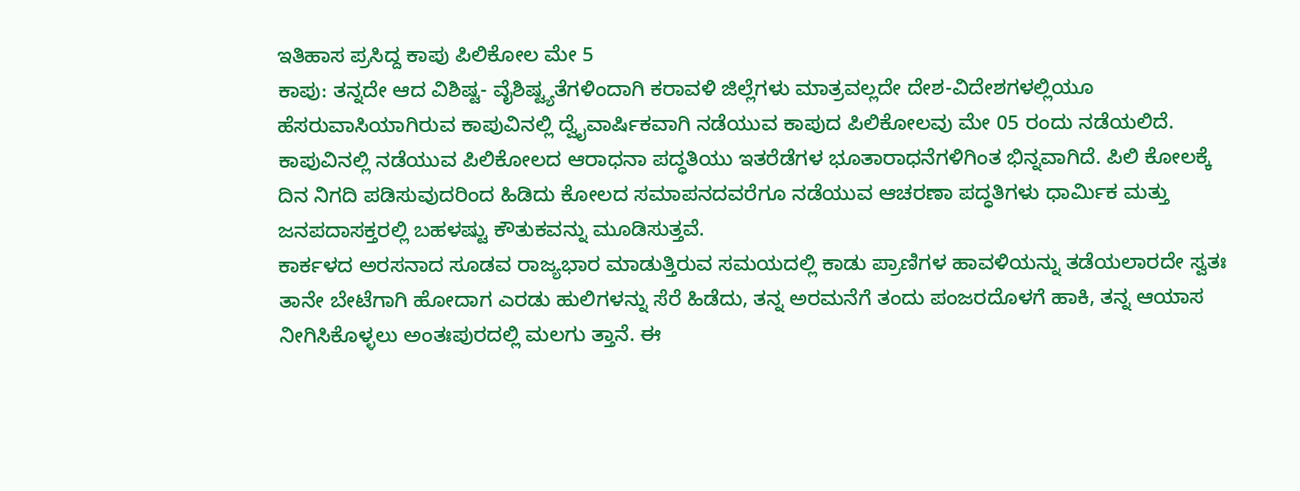ಇತಿಹಾಸ ಪ್ರಸಿದ್ದ ಕಾಪು ಪಿಲಿಕೋಲ ಮೇ 5
ಕಾಪು: ತನ್ನದೇ ಆದ ವಿಶಿಷ್ಟ- ವೈಶಿಷ್ಟ್ಯತೆಗಳಿಂದಾಗಿ ಕರಾವಳಿ ಜಿಲ್ಲೆಗಳು ಮಾತ್ರವಲ್ಲದೇ ದೇಶ-ವಿದೇಶಗಳಲ್ಲಿಯೂ ಹೆಸರುವಾಸಿಯಾಗಿರುವ ಕಾಪುವಿನಲ್ಲಿ ದ್ವೈವಾರ್ಷಿಕವಾಗಿ ನಡೆಯುವ ಕಾಪುದ ಪಿಲಿಕೋಲವು ಮೇ 05 ರಂದು ನಡೆಯಲಿದೆ.
ಕಾಪುವಿನಲ್ಲಿ ನಡೆಯುವ ಪಿಲಿಕೋಲದ ಆರಾಧನಾ ಪದ್ಧತಿಯು ಇತರೆಡೆಗಳ ಭೂತಾರಾಧನೆಗಳಿಗಿಂತ ಭಿನ್ನವಾಗಿದೆ. ಪಿಲಿ ಕೋಲಕ್ಕೆ ದಿನ ನಿಗದಿ ಪಡಿಸುವುದರಿಂದ ಹಿಡಿದು ಕೋಲದ ಸಮಾಪನದವರೆಗೂ ನಡೆಯುವ ಆಚರಣಾ ಪದ್ಧತಿಗಳು ಧಾರ್ಮಿಕ ಮತ್ತು ಜನಪದಾಸಕ್ತರಲ್ಲಿ ಬಹಳಷ್ಟು ಕೌತುಕವನ್ನು ಮೂಡಿಸುತ್ತವೆ.
ಕಾರ್ಕಳದ ಅರಸನಾದ ಸೂಡವ ರಾಜ್ಯಭಾರ ಮಾಡುತ್ತಿರುವ ಸಮಯದಲ್ಲಿ ಕಾಡು ಪ್ರಾಣಿಗಳ ಹಾವಳಿಯನ್ನು ತಡೆಯಲಾರದೇ ಸ್ವತಃ ತಾನೇ ಬೇಟೆಗಾಗಿ ಹೋದಾಗ ಎರಡು ಹುಲಿಗಳನ್ನು ಸೆರೆ ಹಿಡೆದು, ತನ್ನ ಅರಮನೆಗೆ ತಂದು ಪಂಜರದೊಳಗೆ ಹಾಕಿ, ತನ್ನ ಆಯಾಸ ನೀಗಿಸಿಕೊಳ್ಳಲು ಅಂತಃಪುರದಲ್ಲಿ ಮಲಗು ತ್ತಾನೆ. ಈ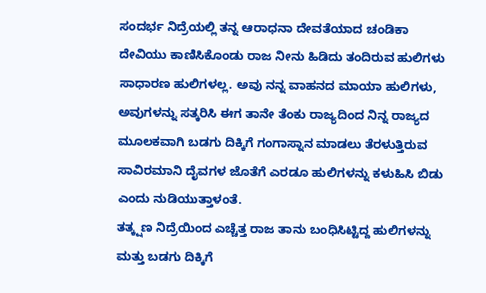ಸಂದರ್ಭ ನಿದ್ರೆಯಲ್ಲಿ ತನ್ನ ಆರಾಧನಾ ದೇವತೆಯಾದ ಚಂಡಿಕಾ ದೇವಿಯು ಕಾಣಿಸಿಕೊಂಡು ರಾಜ ನೀನು ಹಿಡಿದು ತಂದಿರುವ ಹುಲಿಗಳು ಸಾಧಾರಣ ಹುಲಿಗಳಲ್ಲ. ಅವು ನನ್ನ ವಾಹನದ ಮಾಯಾ ಹುಲಿಗಳು, ಅವುಗಳನ್ನು ಸತ್ಕರಿಸಿ ಈಗ ತಾನೇ ತೆಂಕು ರಾಜ್ಯದಿಂದ ನಿನ್ನ ರಾಜ್ಯದ ಮೂಲಕವಾಗಿ ಬಡಗು ದಿಕ್ಕಿಗೆ ಗಂಗಾಸ್ನಾನ ಮಾಡಲು ತೆರಳುತ್ತಿರುವ ಸಾವಿರಮಾನಿ ದೈವಗಳ ಜೊತೆಗೆ ಎರಡೂ ಹುಲಿಗಳನ್ನು ಕಳುಹಿಸಿ ಬಿಡು ಎಂದು ನುಡಿಯುತ್ತಾಳಂತೆ.
ತತ್ಕ್ಷಣ ನಿದ್ರೆಯಿಂದ ಎಚ್ಚೆತ್ತ ರಾಜ ತಾನು ಬಂಧಿಸಿಟ್ಟಿದ್ದ ಹುಲಿಗಳನ್ನು ಮತ್ತು ಬಡಗು ದಿಕ್ಕಿಗೆ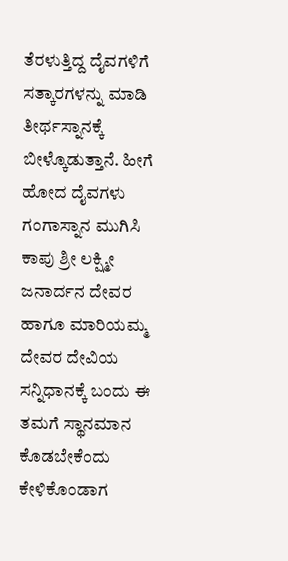ತೆರಳುತ್ತಿದ್ದ ದೈವಗಳಿಗೆ ಸತ್ಕಾರಗಳನ್ನು ಮಾಡಿ ತೀರ್ಥಸ್ನಾನಕ್ಕೆ ಬೀಳ್ಕೊಡುತ್ತಾನೆ. ಹೀಗೆ ಹೋದ ದೈವಗಳು ಗಂಗಾಸ್ನಾನ ಮುಗಿಸಿ ಕಾಪು ಶ್ರೀ ಲಕ್ಷ್ಮೀ ಜನಾರ್ದನ ದೇವರ ಹಾಗೂ ಮಾರಿಯಮ್ಮ ದೇವರ ದೇವಿಯ ಸನ್ನಿಧಾನಕ್ಕೆ ಬಂದು ಈ ತಮಗೆ ಸ್ಥಾನಮಾನ ಕೊಡಬೇಕೆಂದು ಕೇಳಿಕೊಂಡಾಗ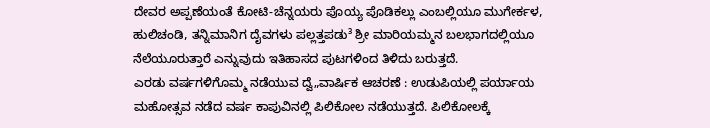ದೇವರ ಅಪ್ಪಣೆಯಂತೆ ಕೋಟಿ-ಚೆನ್ನಯರು ಪೊಯ್ಯ ಪೊಡಿಕಲ್ಲು ಎಂಬಲ್ಲಿಯೂ ಮುಗೇರ್ಕಳ, ಹುಲಿಚಂಡಿ, ತನ್ನಿಮಾನಿಗ ದೈವಗಳು ಪಲ್ಲತ್ತಪಡು³ ಶ್ರೀ ಮಾರಿಯಮ್ಮನ ಬಲಭಾಗದಲ್ಲಿಯೂ ನೆಲೆಯೂರುತ್ತಾರೆ ಎನ್ನುವುದು ಇತಿಹಾಸದ ಪುಟಗಳಿಂದ ತಿಳಿದು ಬರುತ್ತದೆ.
ಎರಡು ವರ್ಷಗಳಿಗೊಮ್ಮ ನಡೆಯುವ ದ್ವೆ„ವಾರ್ಷಿಕ ಆಚರಣೆ : ಉಡುಪಿಯಲ್ಲಿ ಪರ್ಯಾಯ ಮಹೋತ್ಸವ ನಡೆದ ವರ್ಷ ಕಾಪುವಿನಲ್ಲಿ ಪಿಲಿಕೋಲ ನಡೆಯುತ್ತದೆ. ಪಿಲಿಕೋಲಕ್ಕೆ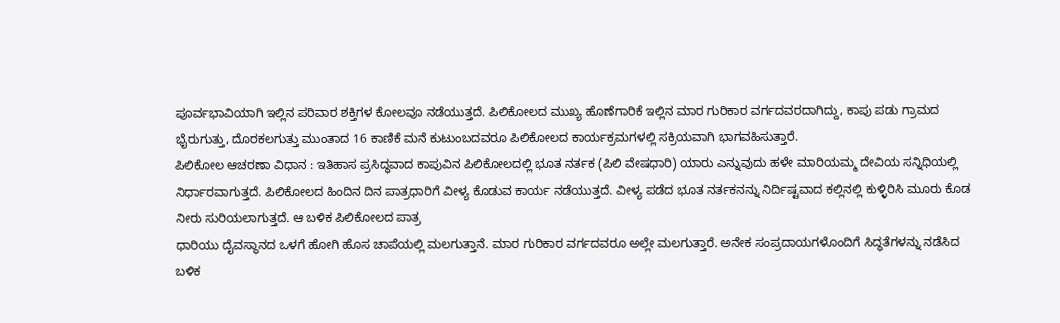ಪೂರ್ವಭಾವಿಯಾಗಿ ಇಲ್ಲಿನ ಪರಿವಾರ ಶಕ್ತಿಗಳ ಕೋಲವೂ ನಡೆಯುತ್ತದೆ. ಪಿಲಿಕೋಲದ ಮುಖ್ಯ ಹೊಣೆಗಾರಿಕೆ ಇಲ್ಲಿನ ಮಾರ ಗುರಿಕಾರ ವರ್ಗದವರದಾಗಿದ್ದು, ಕಾಪು ಪಡು ಗ್ರಾಮದ ಭೈರುಗುತ್ತು, ದೊರಕಲಗುತ್ತು ಮುಂತಾದ 16 ಕಾಣಿಕೆ ಮನೆ ಕುಟುಂಬದವರೂ ಪಿಲಿಕೋಲದ ಕಾರ್ಯಕ್ರಮಗಳಲ್ಲಿ ಸಕ್ರಿಯವಾಗಿ ಭಾಗವಹಿಸುತ್ತಾರೆ.
ಪಿಲಿಕೋಲ ಆಚರಣಾ ವಿಧಾನ : ಇತಿಹಾಸ ಪ್ರಸಿದ್ಧವಾದ ಕಾಪುವಿನ ಪಿಲಿಕೋಲದಲ್ಲಿ ಭೂತ ನರ್ತಕ (ಪಿಲಿ ವೇಷಧಾರಿ) ಯಾರು ಎನ್ನುವುದು ಹಳೇ ಮಾರಿಯಮ್ಮ ದೇವಿಯ ಸನ್ನಿಧಿಯಲ್ಲಿ ನಿರ್ಧಾರವಾಗುತ್ತದೆ. ಪಿಲಿಕೋಲದ ಹಿಂದಿನ ದಿನ ಪಾತ್ರಧಾರಿಗೆ ವೀಳ್ಯ ಕೊಡುವ ಕಾರ್ಯ ನಡೆಯುತ್ತದೆ. ವೀಳ್ಯ ಪಡೆದ ಭೂತ ನರ್ತಕನನ್ನು ನಿರ್ದಿಷ್ಟವಾದ ಕಲ್ಲಿನಲ್ಲಿ ಕುಳ್ಳಿರಿಸಿ ಮೂರು ಕೊಡ ನೀರು ಸುರಿಯಲಾಗುತ್ತದೆ. ಆ ಬಳಿಕ ಪಿಲಿಕೋಲದ ಪಾತ್ರ
ಧಾರಿಯು ದೈವಸ್ಥಾನದ ಒಳಗೆ ಹೋಗಿ ಹೊಸ ಚಾಪೆಯಲ್ಲಿ ಮಲಗುತ್ತಾನೆ. ಮಾರ ಗುರಿಕಾರ ವರ್ಗದವರೂ ಅಲ್ಲೇ ಮಲಗುತ್ತಾರೆ. ಅನೇಕ ಸಂಪ್ರದಾಯಗಳೊಂದಿಗೆ ಸಿದ್ಧತೆಗಳನ್ನು ನಡೆಸಿದ ಬಳಿಕ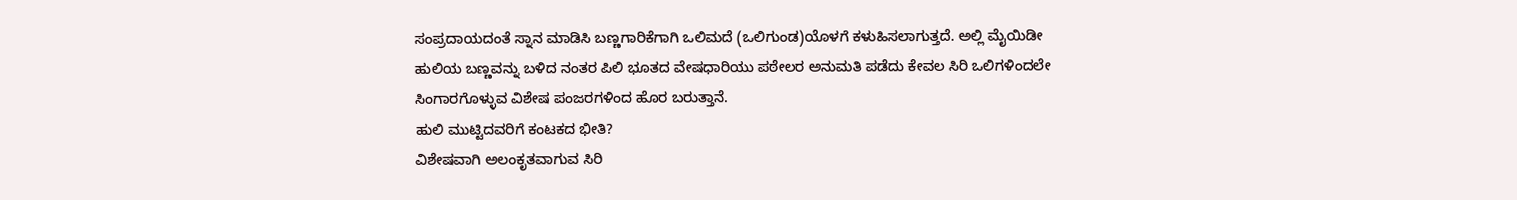ಸಂಪ್ರದಾಯದಂತೆ ಸ್ನಾನ ಮಾಡಿಸಿ ಬಣ್ಣಗಾರಿಕೆಗಾಗಿ ಒಲಿಮದೆ (ಒಲಿಗುಂಡ)ಯೊಳಗೆ ಕಳುಹಿಸಲಾಗುತ್ತದೆ. ಅಲ್ಲಿ ಮೈಯಿಡೀ ಹುಲಿಯ ಬಣ್ಣವನ್ನು ಬಳಿದ ನಂತರ ಪಿಲಿ ಭೂತದ ವೇಷಧಾರಿಯು ಪಠೇಲರ ಅನುಮತಿ ಪಡೆದು ಕೇವಲ ಸಿರಿ ಒಲಿಗಳಿಂದಲೇ ಸಿಂಗಾರಗೊಳ್ಳುವ ವಿಶೇಷ ಪಂಜರಗಳಿಂದ ಹೊರ ಬರುತ್ತಾನೆ.
ಹುಲಿ ಮುಟ್ಟಿದವರಿಗೆ ಕಂಟಕದ ಭೀತಿ?
ವಿಶೇಷವಾಗಿ ಅಲಂಕೃತವಾಗುವ ಸಿರಿ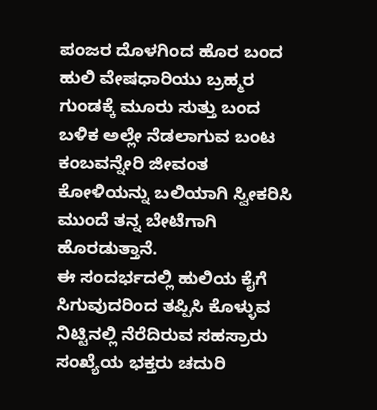ಪಂಜರ ದೊಳಗಿಂದ ಹೊರ ಬಂದ ಹುಲಿ ವೇಷಧಾರಿಯು ಬ್ರಹ್ಮರ ಗುಂಡಕ್ಕೆ ಮೂರು ಸುತ್ತು ಬಂದ ಬಳಿಕ ಅಲ್ಲೇ ನೆಡಲಾಗುವ ಬಂಟ ಕಂಬವನ್ನೇರಿ ಜೀವಂತ ಕೋಳಿಯನ್ನು ಬಲಿಯಾಗಿ ಸ್ವೀಕರಿಸಿ ಮುಂದೆ ತನ್ನ ಬೇಟೆಗಾಗಿ ಹೊರಡುತ್ತಾನೆ.
ಈ ಸಂದರ್ಭದಲ್ಲಿ ಹುಲಿಯ ಕೈಗೆ ಸಿಗುವುದರಿಂದ ತಪ್ಪಿಸಿ ಕೊಳ್ಳುವ ನಿಟ್ಟಿನಲ್ಲಿ ನೆರೆದಿರುವ ಸಹಸ್ರಾರು ಸಂಖ್ಯೆಯ ಭಕ್ತರು ಚದುರಿ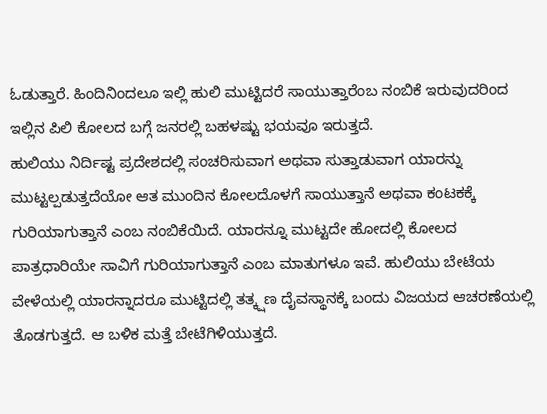ಓಡುತ್ತಾರೆ. ಹಿಂದಿನಿಂದಲೂ ಇಲ್ಲಿ ಹುಲಿ ಮುಟ್ಟಿದರೆ ಸಾಯುತ್ತಾರೆಂಬ ನಂಬಿಕೆ ಇರುವುದರಿಂದ ಇಲ್ಲಿನ ಪಿಲಿ ಕೋಲದ ಬಗ್ಗೆ ಜನರಲ್ಲಿ ಬಹಳಷ್ಟು ಭಯವೂ ಇರುತ್ತದೆ.
ಹುಲಿಯು ನಿರ್ದಿಷ್ಟ ಪ್ರದೇಶದಲ್ಲಿ ಸಂಚರಿಸುವಾಗ ಅಥವಾ ಸುತ್ತಾಡುವಾಗ ಯಾರನ್ನು ಮುಟ್ಟಲ್ಪಡುತ್ತದೆಯೋ ಆತ ಮುಂದಿನ ಕೋಲದೊಳಗೆ ಸಾಯುತ್ತಾನೆ ಅಥವಾ ಕಂಟಕಕ್ಕೆ ಗುರಿಯಾಗುತ್ತಾನೆ ಎಂಬ ನಂಬಿಕೆಯಿದೆ. ಯಾರನ್ನೂ ಮುಟ್ಟದೇ ಹೋದಲ್ಲಿ ಕೋಲದ ಪಾತ್ರಧಾರಿಯೇ ಸಾವಿಗೆ ಗುರಿಯಾಗುತ್ತಾನೆ ಎಂಬ ಮಾತುಗಳೂ ಇವೆ. ಹುಲಿಯು ಬೇಟೆಯ ವೇಳೆಯಲ್ಲಿ ಯಾರನ್ನಾದರೂ ಮುಟ್ಟಿದಲ್ಲಿ ತತ್ಕ್ಷಣ ದೈವಸ್ಥಾನಕ್ಕೆ ಬಂದು ವಿಜಯದ ಆಚರಣೆಯಲ್ಲಿ ತೊಡಗುತ್ತದೆ. ಆ ಬಳಿಕ ಮತ್ತೆ ಬೇಟೆಗಿಳಿಯುತ್ತದೆ.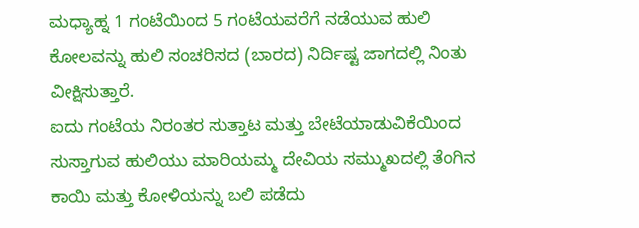ಮಧ್ಯಾಹ್ನ 1 ಗಂಟೆಯಿಂದ 5 ಗಂಟೆಯವರೆಗೆ ನಡೆಯುವ ಹುಲಿ ಕೋಲವನ್ನು ಹುಲಿ ಸಂಚರಿಸದ (ಬಾರದ) ನಿರ್ದಿಷ್ಟ ಜಾಗದಲ್ಲಿ ನಿಂತು ವೀಕ್ಷಿಸುತ್ತಾರೆ.
ಐದು ಗಂಟೆಯ ನಿರಂತರ ಸುತ್ತಾಟ ಮತ್ತು ಬೇಟೆಯಾಡುವಿಕೆಯಿಂದ ಸುಸ್ತಾಗುವ ಹುಲಿಯು ಮಾರಿಯಮ್ಮ ದೇವಿಯ ಸಮ್ಮುಖದಲ್ಲಿ ತೆಂಗಿನ ಕಾಯಿ ಮತ್ತು ಕೋಳಿಯನ್ನು ಬಲಿ ಪಡೆದು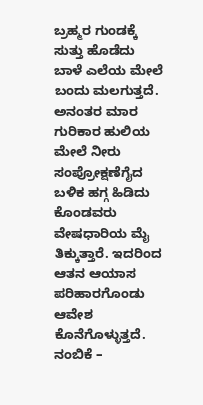ಬ್ರಹ್ಮರ ಗುಂಡಕ್ಕೆ ಸುತ್ತು ಹೊಡೆದು ಬಾಳೆ ಎಲೆಯ ಮೇಲೆ ಬಂದು ಮಲಗುತ್ತದೆ. ಅನಂತರ ಮಾರ ಗುರಿಕಾರ ಹುಲಿಯ ಮೇಲೆ ನೀರು ಸಂಪ್ರೋಕ್ಷಣೆಗೈದ ಬಳಿಕ ಹಗ್ಗ ಹಿಡಿದು ಕೊಂಡವರು ವೇಷಧಾರಿಯ ಮೈ ತಿಕ್ಕುತ್ತಾರೆ. ಇದರಿಂದ ಆತನ ಆಯಾಸ ಪರಿಹಾರಗೊಂಡು ಆವೇಶ ಕೊನೆಗೊಳ್ಳುತ್ತದೆ.
ನಂಬಿಕೆ –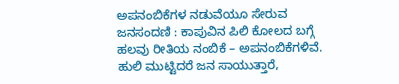ಅಪನಂಬಿಕೆಗಳ ನಡುವೆಯೂ ಸೇರುವ ಜನಸಂದಣಿ : ಕಾಪುವಿನ ಪಿಲಿ ಕೋಲದ ಬಗ್ಗೆ ಹಲವು ರೀತಿಯ ನಂಬಿಕೆ – ಅಪನಂಬಿಕೆಗಳಿವೆ. ಹುಲಿ ಮುಟ್ಟಿದರೆ ಜನ ಸಾಯುತ್ತಾರೆ,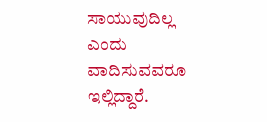ಸಾಯುವುದಿಲ್ಲ ಎಂದು ವಾದಿಸುವವರೂ ಇಲ್ಲಿದ್ದಾರೆ.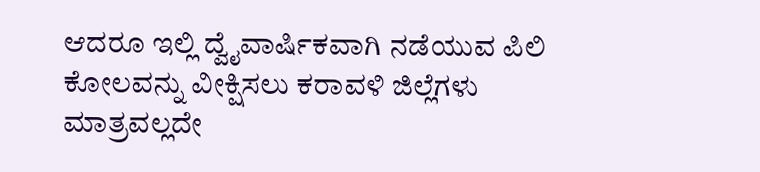ಆದರೂ ಇಲ್ಲಿ ದ್ವೈವಾರ್ಷಿಕವಾಗಿ ನಡೆಯುವ ಪಿಲಿ ಕೋಲವನ್ನು ವೀಕ್ಷಿಸಲು ಕರಾವಳಿ ಜಿಲ್ಲೆಗಳು ಮಾತ್ರವಲ್ಲದೇ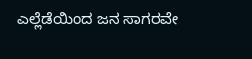ಎಲ್ಲೆಡೆಯಿಂದ ಜನ ಸಾಗರವೇ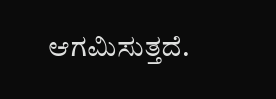ಆಗಮಿಸುತ್ತದೆ.